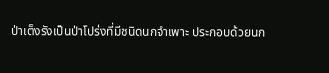ป่าเต็งรังเป็นป่าโปร่งที่มีชนิดนกจำเพาะ ประกอบด้วยนก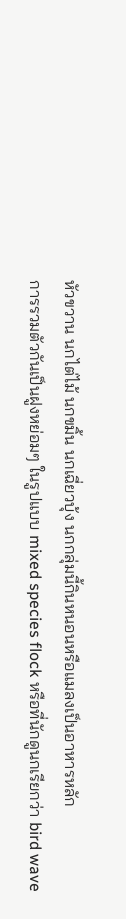หัวขวาน นกไต่ไม้ นกขมิ้น นกเฉี่ยวบุ้ง นกกลุ่มนี้กินหนอนหรือแมลงเป็นอาหารหลัก
การรวมตัวกันเป็นฝูงหย่อมๆ ในรูปแบบ mixed species flock หรือที่นักดูนกเรียกว่า bird wave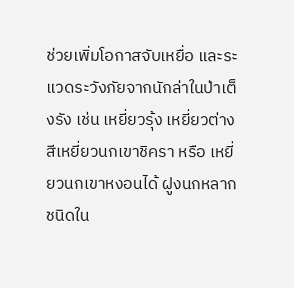ช่วยเพิ่มโอกาสจับเหยื่อ และระแวดระวังภัยจากนักล่าในป่าเต็งรัง เช่น เหยี่ยวรุ้ง เหยี่ยวต่างสีเหยี่ยวนกเขาชิครา หรือ เหยี่ยวนกเขาหงอนได้ ฝูงนกหลากชนิดใน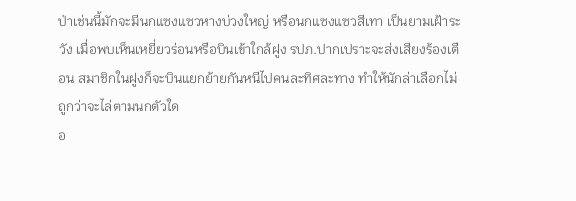ป่าเช่นนี้มักจะมีนกแซงแซวหางบ่วงใหญ่ หรือนกแซงแซวสีเทา เป็นยามเฝ้าระวัง เมื่อพบเห็นเหยี่ยวร่อนหรือบินเข้าใกล้ฝูง รปภ.ปากเปราะจะส่งเสียงร้องเตือน สมาชิกในฝูงก็จะบินแยกย้ายกันหนีไปคนละทิศละทาง ทำให้นักล่าเลือกไม่ถูกว่าจะไล่ตามนกตัวใด
อ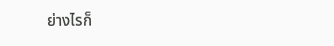ย่างไรก็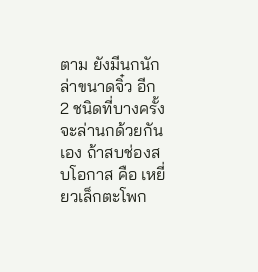ตาม ยังมีนกนักล่าขนาดจิ๋ว อีก 2 ชนิดที่บางครั้งจะล่านกด้วยกันเอง ถ้าสบช่องสบโอกาส คือ เหยี่ยวเล็กตะโพก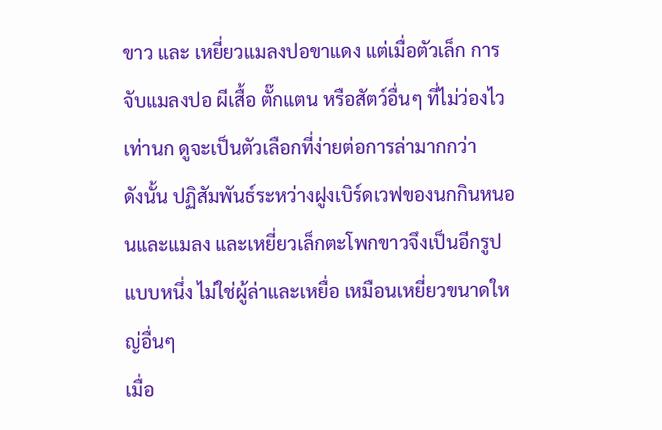ขาว และ เหยี่ยวแมลงปอขาแดง แต่เมื่อตัวเล็ก การจับแมลงปอ ผีเสื้อ ตั๊กแตน หรือสัตว์อื่นๆ ที่ไม่ว่องไวเท่านก ดูจะเป็นตัวเลือกที่ง่ายต่อการล่ามากกว่า
ดังนั้น ปฏิสัมพันธ์ระหว่างฝูงเบิร์ดเวฟของนกกินหนอนและแมลง และเหยี่ยวเล็กตะโพกขาวจึงเป็นอีกรูปแบบหนึ่ง ไม่ใช่ผู้ล่าและเหยื่อ เหมือนเหยี่ยวขนาดใหญ่อื่นๆ
เมื่อ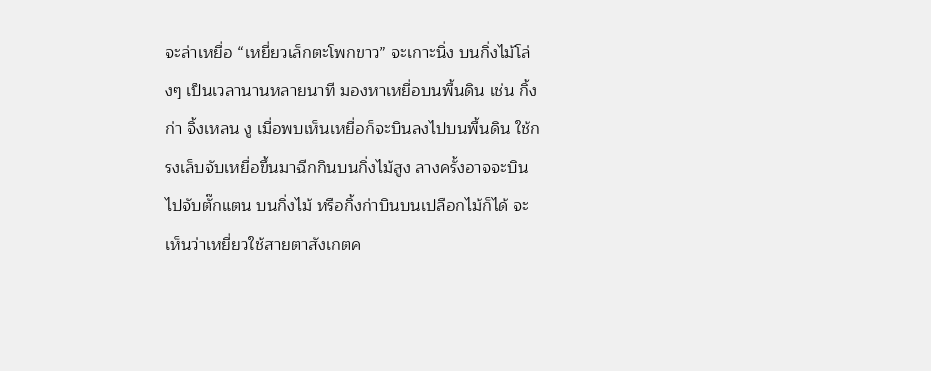จะล่าเหยื่อ “เหยี่ยวเล็กตะโพกขาว” จะเกาะนิ่ง บนกิ่งไม้โล่งๆ เป็นเวลานานหลายนาที มองหาเหยื่อบนพื้นดิน เช่น กิ้งก่า จิ้งเหลน งู เมื่อพบเห็นเหยื่อก็จะบินลงไปบนพื้นดิน ใช้กรงเล็บจับเหยื่อขึ้นมาฉีกกินบนกิ่งไม้สูง ลางครั้งอาจจะบินไปจับตั๊กแตน บนกิ่งไม้ หรือกิ้งก่าบินบนเปลือกไม้ก็ได้ จะเห็นว่าเหยี่ยวใช้สายตาสังเกตค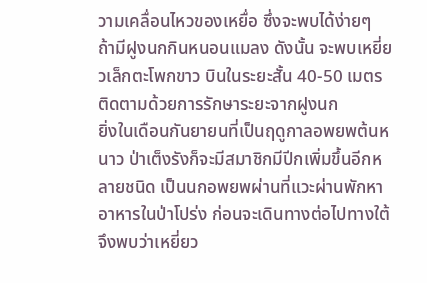วามเคลื่อนไหวของเหยื่อ ซึ่งจะพบได้ง่ายๆ ถ้ามีฝูงนกกินหนอนแมลง ดังนั้น จะพบเหยี่ยวเล็กตะโพกขาว บินในระยะสั้น 40-50 เมตร ติดตามด้วยการรักษาระยะจากฝูงนก
ยิ่งในเดือนกันยายนที่เป็นฤดูกาลอพยพต้นหนาว ป่าเต็งรังก็จะมีสมาชิกมีปีกเพิ่มขึ้นอีกหลายชนิด เป็นนกอพยพผ่านที่แวะผ่านพักหาอาหารในป่าโปร่ง ก่อนจะเดินทางต่อไปทางใต้ จึงพบว่าเหยี่ยว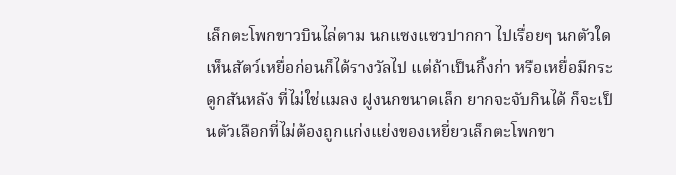เล็กตะโพกขาวบินไล่ตาม นกแซงแซวปากกา ไปเรื่อยๆ นกตัวใดเห็นสัตว์เหยื่อก่อนก็ได้รางวัลไป แต่ถ้าเป็นกิ้งก่า หรือเหยื่อมีกระดูกสันหลัง ที่ไม่ใช่แมลง ฝูงนกขนาดเล็ก ยากจะจับกินได้ ก็จะเป็นตัวเลือกที่ไม่ต้องถูกแก่งแย่งของเหยี่ยวเล็กตะโพกขา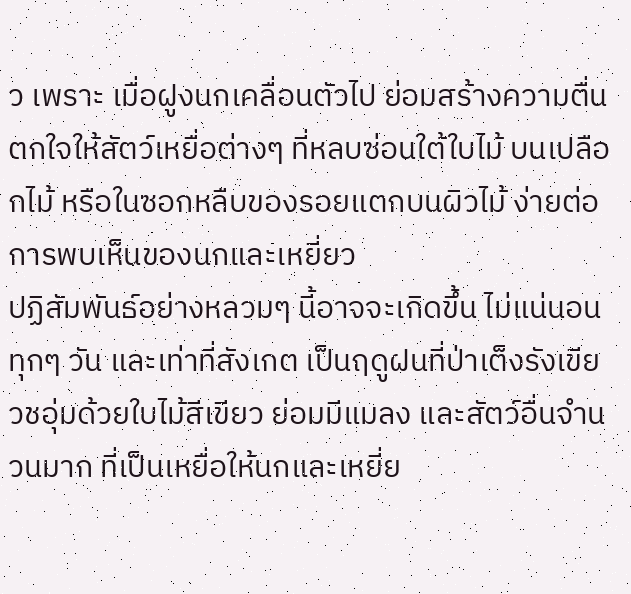ว เพราะ เมื่อฝูงนกเคลื่อนตัวไป ย่อมสร้างความตื่นตกใจให้สัตว์เหยื่อต่างๆ ที่หลบซ่อนใต้ใบไม้ บนเปลือกไม้ หรือในซอกหลืบของรอยแตกบนผิวไม้ ง่ายต่อการพบเห็นของนกและเหยี่ยว
ปฏิสัมพันธ์อย่างหลวมๆ นี้อาจจะเกิดขึ้น ไม่แน่นอนทุกๆ วัน และเท่าที่สังเกต เป็นฤดูฝนที่ป่าเต็งรังเขียวชอุ่มด้วยใบไม้สีเขียว ย่อมมีแมลง และสัตว์อื่นจำนวนมาก ที่เป็นเหยื่อให้นกและเหยี่ย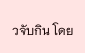วจับกิน โดย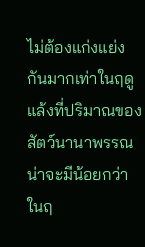ไม่ต้องแก่งแย่งกันมากเท่าในฤดูแล้งที่ปริมาณของสัตว์นานาพรรณน่าจะมีน้อยกว่าในฤ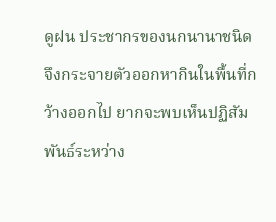ดูฝน ประชากรของนกนานาชนิด จึงกระจายตัวออกหากินในพื้นที่กว้างออกไป ยากจะพบเห็นปฏิสัมพันธ์ระหว่าง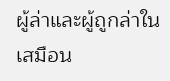ผู้ล่าและผู้ถูกล่าในเสมือน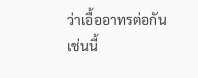ว่าเอื้ออาทรต่อกันเช่นนี้